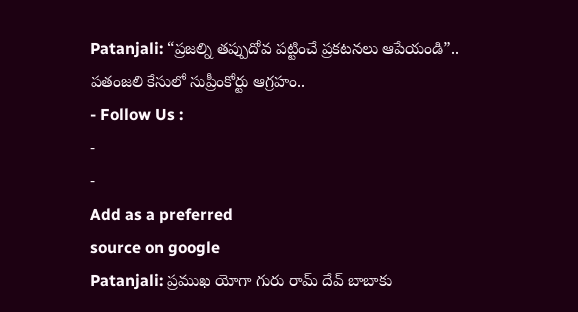Patanjali: “ప్రజల్ని తప్పుదోవ పట్టించే ప్రకటనలు ఆపేయండి”.. పతంజలి కేసులో సుప్రీంకోర్టు ఆగ్రహం..
- Follow Us :
-
-
Add as a preferred
source on google
Patanjali: ప్రముఖ యోగా గురు రామ్ దేవ్ బాబాకు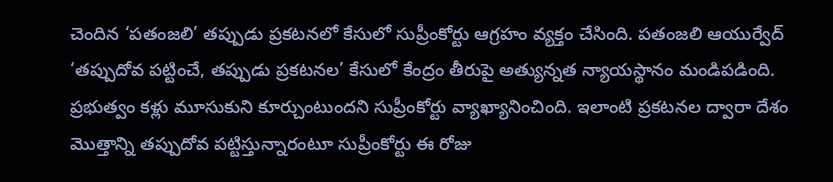చెందిన ‘పతంజలి’ తప్పుడు ప్రకటనలో కేసులో సుప్రీంకోర్టు ఆగ్రహం వ్యక్తం చేసింది. పతంజలి ఆయుర్వేద్ ‘తప్పుదోవ పట్టించే, తప్పుడు ప్రకటనల’ కేసులో కేంద్రం తీరుపై అత్యున్నత న్యాయస్థానం మండిపడింది. ప్రభుత్వం కళ్లు మూసుకుని కూర్చుంటుందని సుప్రీంకోర్టు వ్యాఖ్యానించింది. ఇలాంటి ప్రకటనల ద్వారా దేశం మొత్తాన్ని తప్పుదోవ పట్టిస్తున్నారంటూ సుప్రీంకోర్టు ఈ రోజు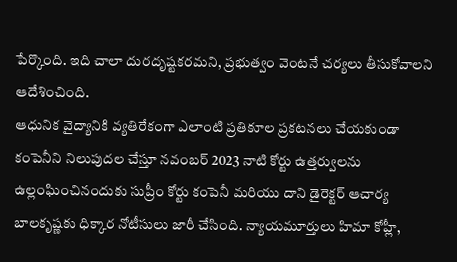పేర్కొంది. ఇది చాలా దురదృష్టకరమని, ప్రభుత్వం వెంటనే చర్యలు తీసుకోవాలని ఆదేశించింది.
ఆధునిక వైద్యానికి వ్యతిరేకంగా ఎలాంటి ప్రతికూల ప్రకటనలు చేయకుండా కంపెనీని నిలుపుదల చేస్తూ నవంబర్ 2023 నాటి కోర్టు ఉత్తర్వులను ఉల్లంఘించినందుకు సుప్రీం కోర్టు కంపెనీ మరియు దాని డైరెక్టర్ ఆచార్య బాలకృష్ణకు ధిక్కార నోటీసులు జారీ చేసింది. న్యాయమూర్తులు హిమా కోహ్లీ,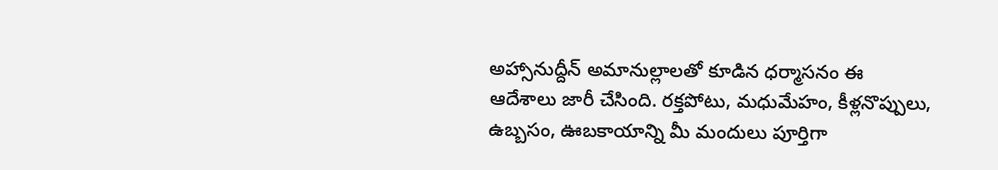అహ్సానుద్దీన్ అమానుల్లాలతో కూడిన ధర్మాసనం ఈ ఆదేశాలు జారీ చేసింది. రక్తపోటు, మధుమేహం, కీళ్లనొప్పులు, ఉబ్బసం, ఊబకాయాన్ని మీ మందులు పూర్తిగా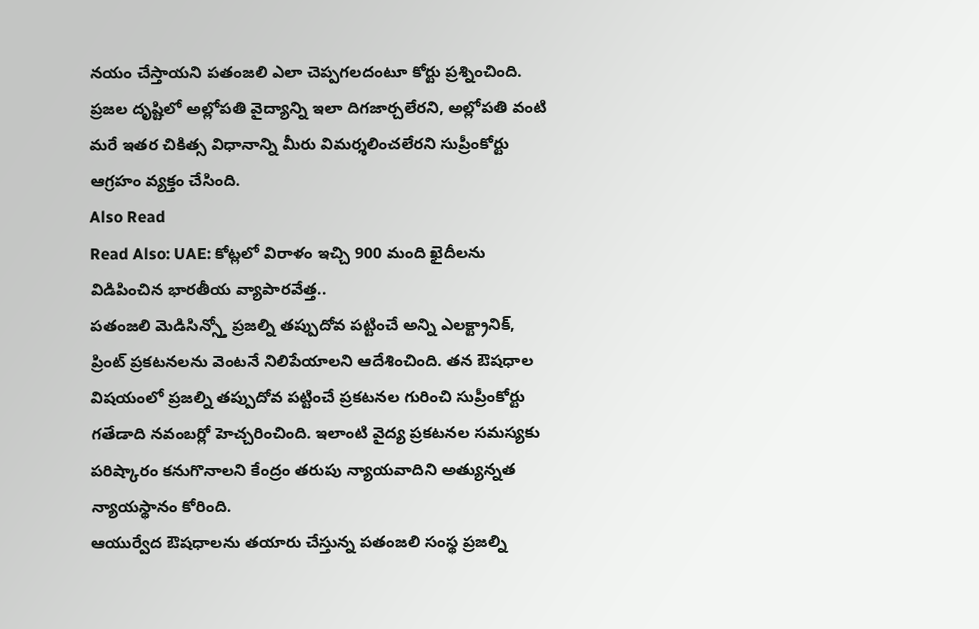నయం చేస్తాయని పతంజలి ఎలా చెప్పగలదంటూ కోర్టు ప్రశ్నించింది. ప్రజల దృష్టిలో అల్లోపతి వైద్యాన్ని ఇలా దిగజార్చలేరని, అల్లోపతి వంటి మరే ఇతర చికిత్స విధానాన్ని మీరు విమర్శలించలేరని సుప్రీంకోర్టు ఆగ్రహం వ్యక్తం చేసింది.
Also Read
Read Also: UAE: కోట్లలో విరాళం ఇచ్చి 900 మంది ఖైదీలను విడిపించిన భారతీయ వ్యాపారవేత్త..
పతంజలి మెడిసిన్స్తో ప్రజల్ని తప్పుదోవ పట్టించే అన్ని ఎలక్ట్రానిక్, ప్రింట్ ప్రకటనలను వెంటనే నిలిపేయాలని ఆదేశించింది. తన ఔషధాల విషయంలో ప్రజల్ని తప్పుదోవ పట్టించే ప్రకటనల గురించి సుప్రీంకోర్టు గతేడాది నవంబర్లో హెచ్చరించింది. ఇలాంటి వైద్య ప్రకటనల సమస్యకు పరిష్కారం కనుగొనాలని కేంద్రం తరుపు న్యాయవాదిని అత్యున్నత న్యాయస్థానం కోరింది.
ఆయుర్వేద ఔషధాలను తయారు చేస్తున్న పతంజలి సంస్థ ప్రజల్ని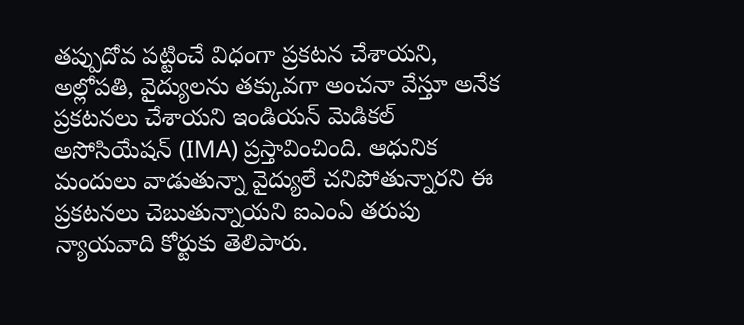తప్పుదోవ పట్టించే విధంగా ప్రకటన చేశాయని, అల్లోపతి, వైద్యులను తక్కువగా అంచనా వేస్తూ అనేక ప్రకటనలు చేశాయని ఇండియన్ మెడికల్ అసోసియేషన్ (IMA) ప్రస్తావించింది. ఆధునిక మందులు వాడుతున్నా వైద్యులే చనిపోతున్నారని ఈ ప్రకటనలు చెబుతున్నాయని ఐఎంఏ తరుపు న్యాయవాది కోర్టుకు తెలిపారు.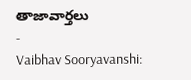తాజావార్తలు
-
Vaibhav Sooryavanshi: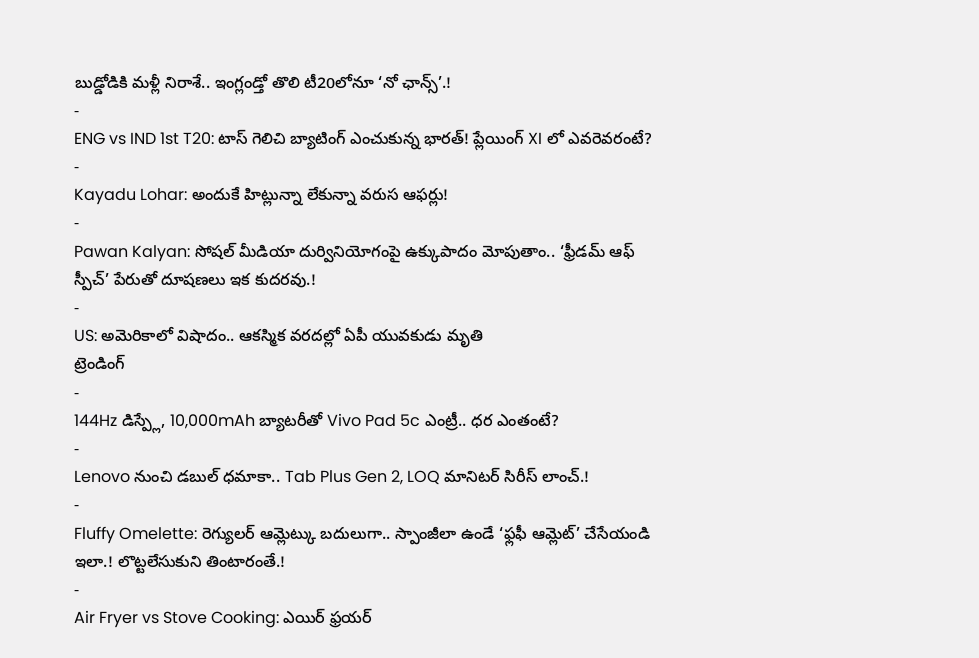బుడ్డోడికి మళ్లీ నిరాశే.. ఇంగ్లండ్తో తొలి టీ20లోనూ ‘నో ఛాన్స్’.!
-
ENG vs IND 1st T20: టాస్ గెలిచి బ్యాటింగ్ ఎంచుకున్న భారత్! ప్లేయింగ్ XI లో ఎవరెవరంటే?
-
Kayadu Lohar: అందుకే హిట్లున్నా లేకున్నా వరుస ఆఫర్లు!
-
Pawan Kalyan: సోషల్ మీడియా దుర్వినియోగంపై ఉక్కుపాదం మోపుతాం.. ‘ఫ్రీడమ్ ఆఫ్ స్పీచ్’ పేరుతో దూషణలు ఇక కుదరవు.!
-
US: అమెరికాలో విషాదం.. ఆకస్మిక వరదల్లో ఏపీ యువకుడు మృతి
ట్రెండింగ్
-
144Hz డిస్ప్లే, 10,000mAh బ్యాటరీతో Vivo Pad 5c ఎంట్రీ.. ధర ఎంతంటే?
-
Lenovo నుంచి డబుల్ ధమాకా.. Tab Plus Gen 2, LOQ మానిటర్ సిరీస్ లాంచ్.!
-
Fluffy Omelette: రెగ్యులర్ ఆమ్లెట్కు బదులుగా.. స్పాంజీలా ఉండే ‘ఫ్లఫీ ఆమ్లెట్’ చేసేయండి ఇలా.! లొట్టలేసుకుని తింటారంతే.!
-
Air Fryer vs Stove Cooking: ఎయిర్ ఫ్రయర్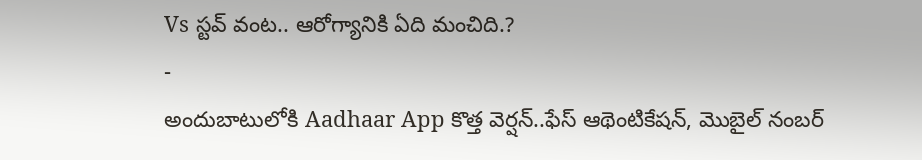Vs స్టవ్ వంట.. ఆరోగ్యానికి ఏది మంచిది.?
-
అందుబాటులోకి Aadhaar App కొత్త వెర్షన్..ఫేస్ ఆథెంటికేషన్, మొబైల్ నంబర్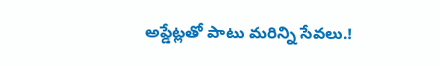అప్డేట్లతో పాటు మరిన్ని సేవలు.!